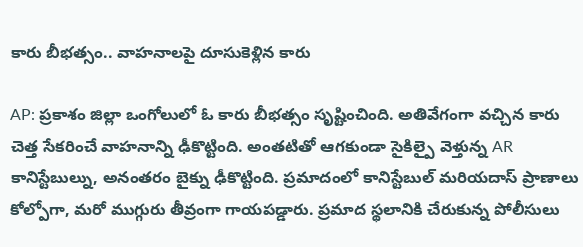కారు బీభత్సం.. వాహనాలపై దూసుకెళ్లిన కారు

AP: ప్రకాశం జిల్లా ఒంగోలులో ఓ కారు బీభత్సం సృష్టించింది. అతివేగంగా వచ్చిన కారు చెత్త సేకరించే వాహనాన్ని ఢీకొట్టింది. అంతటితో ఆగకుండా సైకిల్పై వెళ్తున్న AR కానిస్టేబుల్ను, అనంతరం బైక్ను ఢీకొట్టింది. ప్రమాదంలో కానిస్టేబుల్ మరియదాస్ ప్రాణాలు కోల్పోగా, మరో ముగ్గురు తీవ్రంగా గాయపడ్డారు. ప్రమాద స్థలానికి చేరుకున్న పోలీసులు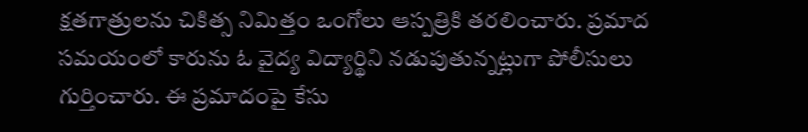క్షతగాత్రులను చికిత్స నిమిత్తం ఒంగోలు ఆస్పత్రికి తరలించారు. ప్రమాద సమయంలో కారును ఓ వైద్య విద్యార్థిని నడుపుతున్నట్లుగా పోలీసులు గుర్తించారు. ఈ ప్రమాదంపై కేసు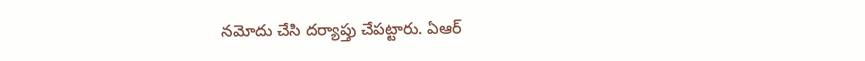నమోదు చేసి దర్యాప్తు చేపట్టారు. ఏఆర్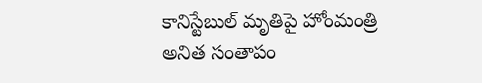కానిస్టేబుల్ మృతిపై హోంమంత్రి అనిత సంతాపం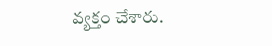వ్యక్తం చేశారు.